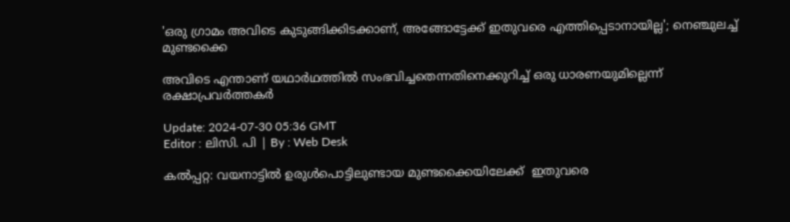'ഒരു ഗ്രാമം അവിടെ കുടുങ്ങിക്കിടക്കാണ്, അങ്ങോട്ടേക്ക് ഇതുവരെ എത്തിപ്പെടാനായില്ല'; നെഞ്ചുലച്ച് മുണ്ടക്കൈ

അവിടെ എന്താണ് യഥാര്‍ഥത്തില്‍ സംഭവിച്ചതെന്നതിനെക്കുറിച്ച് ഒരു ധാരണയുമില്ലെന്ന് രക്ഷാപ്രവര്‍ത്തകര്‍

Update: 2024-07-30 05:36 GMT
Editor : ലിസി. പി | By : Web Desk

കൽപ്പറ്റ: വയനാട്ടില്‍ ഉരുള്‍പൊട്ടിലുണ്ടായ മുണ്ടക്കൈയിലേക്ക്  ഇതുവരെ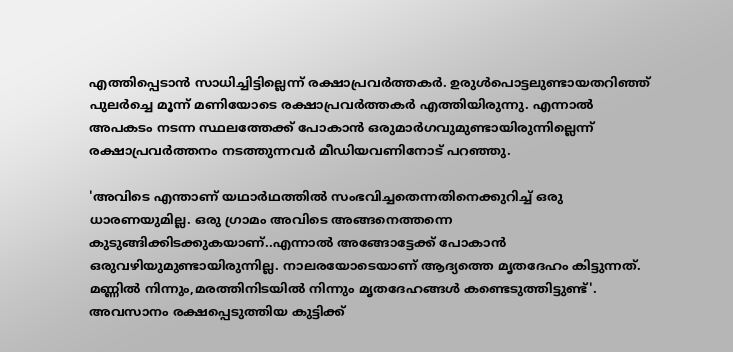എത്തിപ്പെടാൻ സാധിച്ചിട്ടില്ലെന്ന് രക്ഷാപ്രവർത്തകർ. ഉരുൾപൊട്ടലുണ്ടായതറിഞ്ഞ് പുലർച്ചെ മൂന്ന് മണിയോടെ രക്ഷാപ്രവർത്തകർ എത്തിയിരുന്നു. എന്നാൽ അപകടം നടന്ന സ്ഥലത്തേക്ക് പോകാൻ ഒരുമാർഗവുമുണ്ടായിരുന്നില്ലെന്ന് രക്ഷാപ്രവർത്തനം നടത്തുന്നവർ മീഡിയവണിനോട് പറഞ്ഞു.

'അവിടെ എന്താണ് യഥാര്‍ഥത്തില്‍ സംഭവിച്ചതെന്നതിനെക്കുറിച്ച് ഒരു ധാരണയുമില്ല. ഒരു ഗ്രാമം അവിടെ അങ്ങനെത്തന്നെ കുടുങ്ങിക്കിടക്കുകയാണ്..എന്നാൽ അങ്ങോട്ടേക്ക് പോകാൻ ഒരുവഴിയുമുണ്ടായിരുന്നില്ല. നാലരയോടെയാണ് ആദ്യത്തെ മൃതദേഹം കിട്ടുന്നത്. മണ്ണിൽ നിന്നും,മരത്തിനിടയിൽ നിന്നും മൃതദേഹങ്ങൾ കണ്ടെടുത്തിട്ടുണ്ട്'. അവസാനം രക്ഷപ്പെടുത്തിയ കുട്ടിക്ക്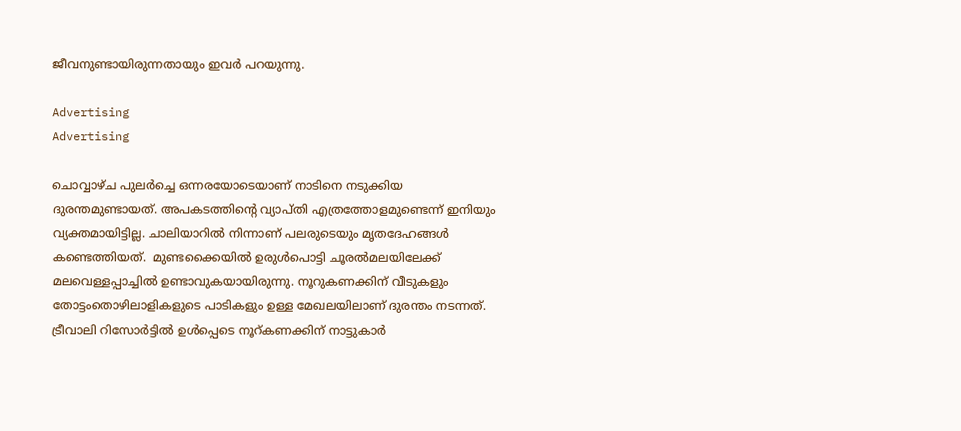ജീവനുണ്ടായിരുന്നതായും ഇവർ പറയുന്നു.

Advertising
Advertising

ചൊവ്വാഴ്ച പുലർച്ചെ ഒന്നരയോടെയാണ് നാടിനെ നടുക്കിയ ദുരന്തമുണ്ടായത്. അപകടത്തിന്റെ വ്യാപ്തി എത്രത്തോളമുണ്ടെന്ന് ഇനിയും വ്യക്തമായിട്ടില്ല. ചാലിയാറിൽ നിന്നാണ് പലരുടെയും മൃതദേഹങ്ങൾ കണ്ടെത്തിയത്.  മുണ്ടക്കൈയിൽ ഉരുൾപൊട്ടി ചൂരൽമലയിലേക്ക് മലവെള്ളപ്പാച്ചിൽ ഉണ്ടാവുകയായിരുന്നു. നൂറുകണക്കിന് വീടുകളും തോട്ടംതൊഴിലാളികളുടെ പാടികളും ഉള്ള മേഖലയിലാണ് ദുരന്തം നടന്നത്. ട്രീവാലി റിസോർട്ടിൽ ഉൾപ്പെടെ നൂറ്കണക്കിന് നാട്ടുകാർ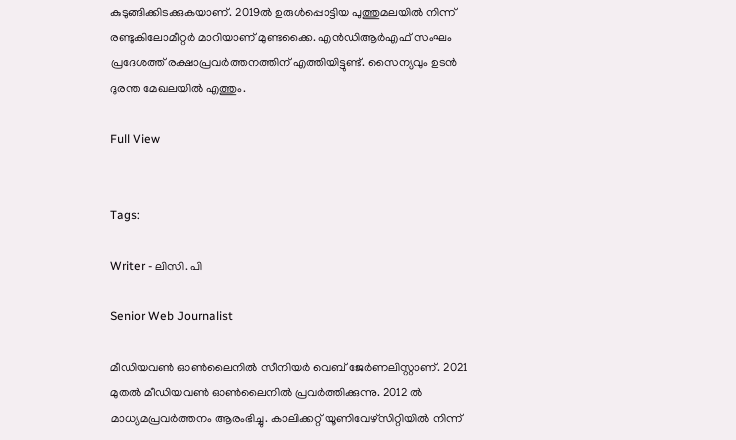കുടുങ്ങിക്കിടക്കുകയാണ്. 2019ൽ ഉരുൾപ്പൊട്ടിയ പുത്തുമലയിൽ നിന്ന് രണ്ടുകിലോമീറ്റർ മാറിയാണ് മുണ്ടക്കൈ. എൻഡിആർഎഫ് സംഘം പ്രദേശത്ത് രക്ഷാപ്രവർത്തനത്തിന് എത്തിയിട്ടുണ്ട്. സൈന്യവും ഉടൻ ദുരന്ത മേഖലയിൽ എത്തും.

Full View


Tags:

Writer - ലിസി. പി

Senior Web Journalist

മീഡിയവൺ ഓൺലൈനിൽ സീനിയർ വെബ് ജേർണലിസ്റ്റാണ്. 2021 മുതൽ മീഡിയവൺ ഓൺലൈനിൽ പ്രവർത്തിക്കുന്നു. 2012 ല്‍ മാധ്യമപ്രവര്‍ത്തനം ആരംഭിച്ചു. കാലിക്കറ്റ് യൂണിവേഴ്‌സിറ്റിയിൽ നിന്ന്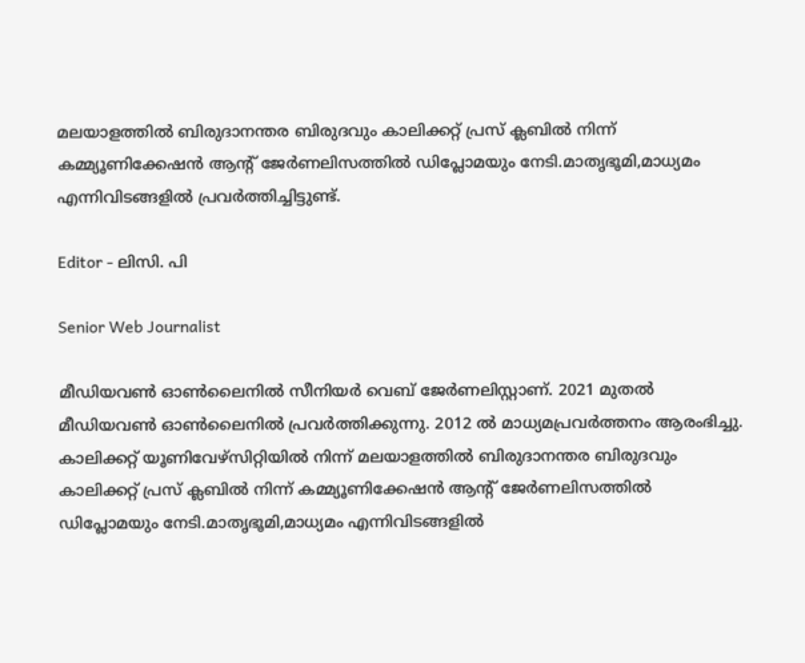മലയാളത്തിൽ ബിരുദാനന്തര ബിരുദവും കാലിക്കറ്റ് പ്രസ് ക്ലബിൽ നിന്ന് കമ്മ്യൂണിക്കേഷൻ ആന്റ് ജേർണലിസത്തിൽ ഡിപ്ലോമയും നേടി.മാതൃഭൂമി,മാധ്യമം എന്നിവിടങ്ങളിൽ പ്രവർത്തിച്ചിട്ടുണ്ട്.

Editor - ലിസി. പി

Senior Web Journalist

മീഡിയവൺ ഓൺലൈനിൽ സീനിയർ വെബ് ജേർണലിസ്റ്റാണ്. 2021 മുതൽ മീഡിയവൺ ഓൺലൈനിൽ പ്രവർത്തിക്കുന്നു. 2012 ല്‍ മാധ്യമപ്രവര്‍ത്തനം ആരംഭിച്ചു. കാലിക്കറ്റ് യൂണിവേഴ്‌സിറ്റിയിൽ നിന്ന് മലയാളത്തിൽ ബിരുദാനന്തര ബിരുദവും കാലിക്കറ്റ് പ്രസ് ക്ലബിൽ നിന്ന് കമ്മ്യൂണിക്കേഷൻ ആന്റ് ജേർണലിസത്തിൽ ഡിപ്ലോമയും നേടി.മാതൃഭൂമി,മാധ്യമം എന്നിവിടങ്ങളിൽ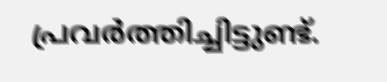പ്രവർത്തിച്ചിട്ടുണ്ട്.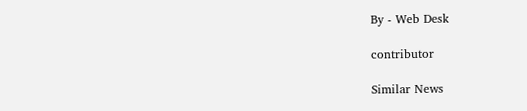By - Web Desk

contributor

Similar News